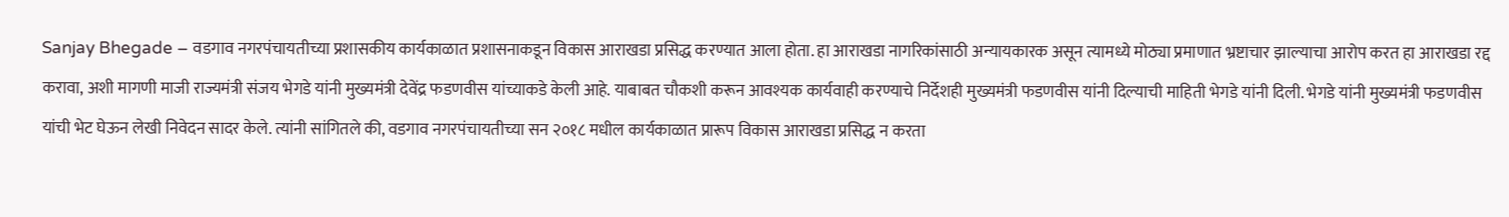Sanjay Bhegade – वडगाव नगरपंचायतीच्या प्रशासकीय कार्यकाळात प्रशासनाकडून विकास आराखडा प्रसिद्ध करण्यात आला होता. हा आराखडा नागरिकांसाठी अन्यायकारक असून त्यामध्ये मोठ्या प्रमाणात भ्रष्टाचार झाल्याचा आरोप करत हा आराखडा रद्द करावा, अशी मागणी माजी राज्यमंत्री संजय भेगडे यांनी मुख्यमंत्री देवेंद्र फडणवीस यांच्याकडे केली आहे. याबाबत चौकशी करून आवश्यक कार्यवाही करण्याचे निर्देशही मुख्यमंत्री फडणवीस यांनी दिल्याची माहिती भेगडे यांनी दिली. भेगडे यांनी मुख्यमंत्री फडणवीस यांची भेट घेऊन लेखी निवेदन सादर केले. त्यांनी सांगितले की, वडगाव नगरपंचायतीच्या सन २०१८ मधील कार्यकाळात प्रारूप विकास आराखडा प्रसिद्ध न करता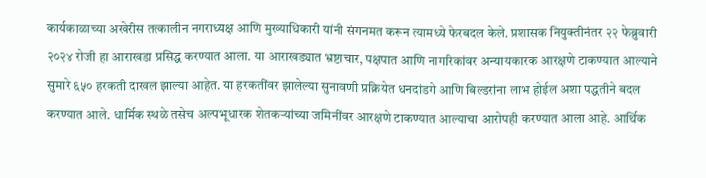कार्यकाळाच्या अखेरीस तत्कालीन नगराध्यक्ष आणि मुख्याधिकारी यांनी संगनमत करून त्यामध्ये फेरबदल केले. प्रशासक नियुक्तीनंतर २२ फेब्रुवारी २०२४ रोजी हा आराखडा प्रसिद्ध करण्यात आला. या आराखड्यात भ्रष्टाचार, पक्षपात आणि नागरिकांवर अन्यायकारक आरक्षणे टाकण्यात आल्याने सुमारे ६५० हरकती दाखल झाल्या आहेत. या हरकतींवर झालेल्या सुनावणी प्रक्रियेत धनदांडगे आणि बिल्डरांना लाभ होईल अशा पद्धतीने बदल करण्यात आले. धार्मिक स्थळे तसेच अल्पभूधारक शेतकऱ्यांच्या जमिनींवर आरक्षणे टाकण्यात आल्याचा आरोपही करण्यात आला आहे. आर्थिक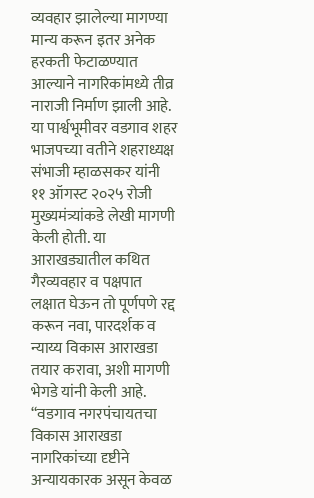व्यवहार झालेल्या मागण्या मान्य करून इतर अनेक हरकती फेटाळण्यात आल्याने नागरिकांमध्ये तीव्र नाराजी निर्माण झाली आहे. या पार्श्वभूमीवर वडगाव शहर भाजपच्या वतीने शहराध्यक्ष संभाजी म्हाळसकर यांनी ११ ऑगस्ट २०२५ रोजी मुख्यमंत्र्यांकडे लेखी मागणी केली होती. या आराखड्यातील कथित गैरव्यवहार व पक्षपात लक्षात घेऊन तो पूर्णपणे रद्द करून नवा, पारदर्शक व न्याय्य विकास आराखडा तयार करावा, अशी मागणी भेगडे यांनी केली आहे. “वडगाव नगरपंचायतचा विकास आराखडा नागरिकांच्या दृष्टीने अन्यायकारक असून केवळ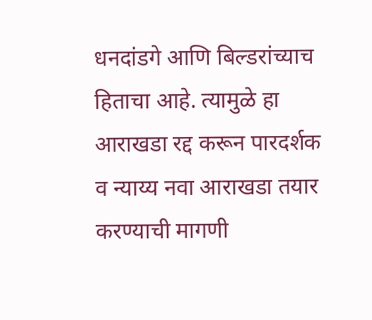धनदांडगे आणि बिल्डरांच्याच हिताचा आहे. त्यामुळे हा आराखडा रद्द करून पारदर्शक व न्याय्य नवा आराखडा तयार करण्याची मागणी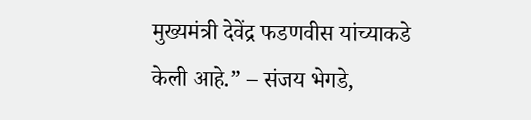मुख्यमंत्री देवेंद्र फडणवीस यांच्याकडे केली आहे.” – संजय भेगडे,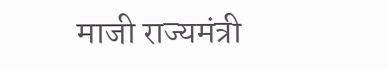माजी राज्यमंत्री